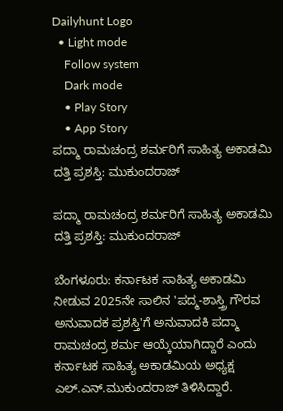Dailyhunt Logo
  • Light mode
    Follow system
    Dark mode
    • Play Story
    • App Story
ಪದ್ಮಾ ರಾಮಚಂದ್ರ ಶರ್ಮರಿಗೆ ಸಾಹಿತ್ಯ ಅಕಾಡಮಿ ದತ್ತಿ ಪ್ರಶಸ್ತಿ: ಮುಕುಂದರಾಜ್

ಪದ್ಮಾ ರಾಮಚಂದ್ರ ಶರ್ಮರಿಗೆ ಸಾಹಿತ್ಯ ಅಕಾಡಮಿ ದತ್ತಿ ಪ್ರಶಸ್ತಿ: ಮುಕುಂದರಾಜ್

ಬೆಂಗಳೂರು: ಕರ್ನಾಟಕ ಸಾಹಿತ್ಯ ಅಕಾಡಮಿ ನೀಡುವ 2025ನೇ ಸಾಲಿನ 'ಪದ್ಮ-ಶಾಸ್ತ್ರಿ ಗೌರವ ಅನುವಾದಕ ಪ್ರಶಸ್ತಿ'ಗೆ ಅನುವಾದಕಿ ಪದ್ಮಾ ರಾಮಚಂದ್ರ ಶರ್ಮ ಆಯ್ಕೆಯಾಗಿದ್ದಾರೆ ಎಂದು ಕರ್ನಾಟಕ ಸಾಹಿತ್ಯ ಅಕಾಡಮಿಯ ಅಧ್ಯಕ್ಷ ಎಲ್.ಎನ್.ಮುಕುಂದರಾಜ್ ತಿಳಿಸಿದ್ದಾರೆ.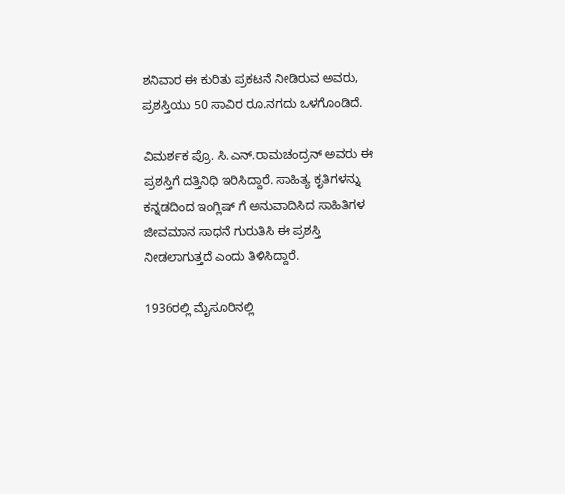ಶನಿವಾರ ಈ ಕುರಿತು ಪ್ರಕಟನೆ ನೀಡಿರುವ ಅವರು, ಪ್ರಶಸ್ತಿಯು 50 ಸಾವಿರ ರೂ.ನಗದು ಒಳಗೊಂಡಿದೆ.

ವಿಮರ್ಶಕ ಪ್ರೊ. ಸಿ.ಎನ್.ರಾಮಚಂದ್ರನ್ ಅವರು ಈ ಪ್ರಶಸ್ತಿಗೆ ದತ್ತಿನಿಧಿ ಇರಿಸಿದ್ದಾರೆ. ಸಾಹಿತ್ಯ ಕೃತಿಗಳನ್ನು ಕನ್ನಡದಿಂದ ಇಂಗ್ಲಿಷ್ ಗೆ ಅನುವಾದಿಸಿದ ಸಾಹಿತಿಗಳ ಜೀವಮಾನ ಸಾಧನೆ ಗುರುತಿಸಿ ಈ ಪ್ರಶಸ್ತಿ ನೀಡಲಾಗುತ್ತದೆ ಎಂದು ತಿಳಿಸಿದ್ದಾರೆ.

1936ರಲ್ಲಿ ಮೈಸೂರಿನಲ್ಲಿ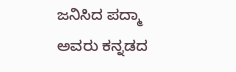ಜನಿಸಿದ ಪದ್ಮಾ ಅವರು ಕನ್ನಡದ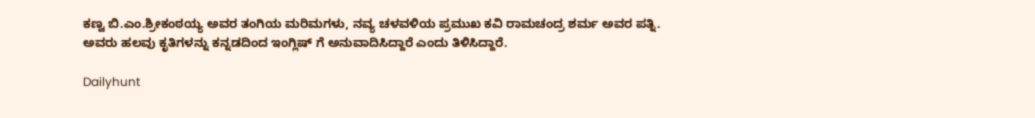ಕಣ್ವ ಬಿ.ಎಂ.ಶ್ರೀಕಂಠಯ್ಯ ಅವರ ತಂಗಿಯ ಮರಿಮಗಳು, ನವ್ಯ ಚಳವಳಿಯ ಪ್ರಮುಖ ಕವಿ ರಾಮಚಂದ್ರ ಶರ್ಮ ಅವರ ಪತ್ನಿ. ಅವರು ಹಲವು ಕೃತಿಗಳನ್ನು ಕನ್ನಡದಿಂದ ಇಂಗ್ಲಿ‌ಷ್ ಗೆ ಅನುವಾದಿಸಿದ್ದಾರೆ ಎಂದು ತಿಳಿಸಿದ್ದಾರೆ.

Dailyhunt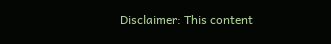Disclaimer: This content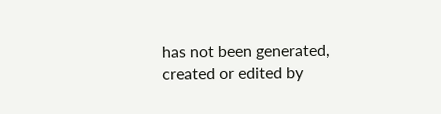has not been generated, created or edited by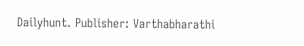Dailyhunt. Publisher: Varthabharathi